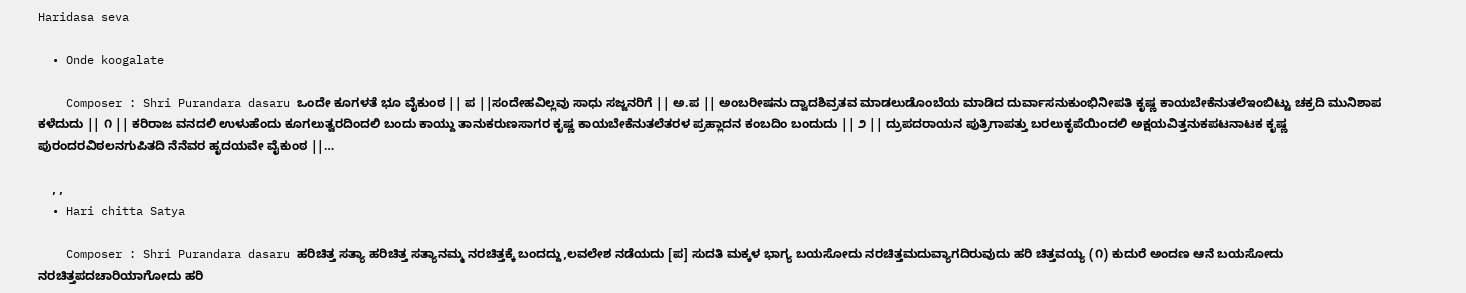Haridasa seva

  • Onde koogalate

    Composer : Shri Purandara dasaru ಒಂದೇ ಕೂಗಳತೆ ಭೂ ವೈಕುಂಠ || ಪ ||ಸಂದೇಹವಿಲ್ಲವು ಸಾಧು ಸಜ್ಜನರಿಗೆ || ಅ.ಪ || ಅಂಬರೀಷನು ದ್ವಾದಶಿವ್ರತವ ಮಾಡಲುಡೊಂಬೆಯ ಮಾಡಿದ ದುರ್ವಾಸನುಕುಂಭಿನೀಪತಿ ಕೃಷ್ಣ ಕಾಯಬೇಕೆನುತಲೆಇಂಬಿಟ್ಟು ಚಕ್ರದಿ ಮುನಿಶಾಪ ಕಳೆದುದು || ೧ || ಕರಿರಾಜ ವನದಲಿ ಉಳುಹೆಂದು ಕೂಗಲುತ್ವರದಿಂದಲಿ ಬಂದು ಕಾಯ್ದು ತಾನುಕರುಣಸಾಗರ ಕೃಷ್ಣ ಕಾಯಬೇಕೆನುತಲೆತರಳ ಪ್ರಹ್ಲಾದನ ಕಂಬದಿಂ ಬಂದುದು || ೨ || ದ್ರುಪದರಾಯನ ಪುತ್ರಿಗಾಪತ್ತು ಬರಲುಕೃಪೆಯಿಂದಲಿ ಅಕ್ಷಯವಿತ್ತನುಕಪಟನಾಟಕ ಕೃಷ್ಣ ಪುರಂದರವಿಠಲನಗುಪಿತದಿ ನೆನೆವರ ಹೃದಯವೇ ವೈಕುಂಠ ||…

    , ,
  • Hari chitta Satya

    Composer : Shri Purandara dasaru ಹರಿಚಿತ್ತ ಸತ್ಯಾ ಹರಿಚಿತ್ತ ಸತ್ಯಾನಮ್ಮ ನರಚಿತ್ತಕ್ಕೆ ಬಂದದ್ದು,ಲವಲೇಶ ನಡೆಯದು [ಪ] ಸುದತಿ ಮಕ್ಕಳ ಭಾಗ್ಯ ಬಯಸೋದು ನರಚಿತ್ತಮದುವ್ಯಾಗದಿರುವುದು ಹರಿ ಚಿತ್ತವಯ್ಯ (೧) ಕುದುರೆ ಅಂದಣ ಆನೆ ಬಯಸೋದು ನರಚಿತ್ತಪದಚಾರಿಯಾಗೋದು ಹರಿ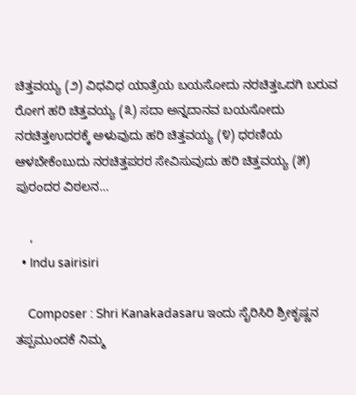ಚಿತ್ತವಯ್ಯ (೨) ವಿಧವಿಧ ಯಾತ್ರೆಯ ಬಯಸೋದು ನರಚಿತ್ತಒದಗಿ ಬರುವ ರೋಗ ಹರಿ ಚಿತ್ತವಯ್ಯ (೩) ಸದಾ ಅನ್ನದಾನವ ಬಯಸೋದು ನರಚಿತ್ತಉದರಕ್ಕೆ ಅಳುವುದು ಹರಿ ಚಿತ್ತವಯ್ಯ (೪) ಧರಣಿಯ ಆಳಬೇಕೆಂಬುದು ನರಚಿತ್ತಪರರ ಸೇವಿಸುವುದು ಹರಿ ಚಿತ್ತವಯ್ಯ (೫) ಪುರಂದರ ವಿಠಲನ…

    ,
  • Indu sairisiri

    Composer : Shri Kanakadasaru ಇಂದು ಸೈರಿಸಿರಿ ಶ್ರೀಕೃಷ್ಣನ ತಪ್ಪಮುಂದಕೆ ನಿಮ್ಮ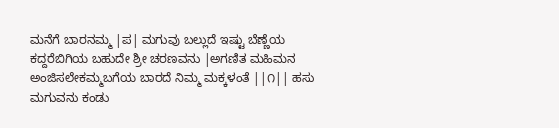ಮನೆಗೆ ಬಾರನಮ್ಮ |ಪ| ಮಗುವು ಬಲ್ಲುದೆ ಇಷ್ಟು ಬೆಣ್ಣೆಯ ಕದ್ದರೆಬಿಗಿಯ ಬಹುದೇ ಶ್ರೀ ಚರಣವನು |ಅಗಣಿತ ಮಹಿಮನ ಅಂಜಿಸಲೇಕಮ್ಮಬಗೆಯ ಬಾರದೆ ನಿಮ್ಮ ಮಕ್ಕಳಂತೆ ||೧|| ಹಸು ಮಗುವನು ಕಂಡು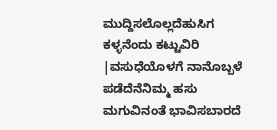ಮುದ್ದಿಸಲೊಲ್ಲದೆಹುಸಿಗ ಕಳ್ಳನೆಂದು ಕಟ್ಟುವಿರಿ |ವಸುಧೆಯೊಳಗೆ ನಾನೊಬ್ಬಳೆ ಪಡೆದೆನೆನಿಮ್ಮ ಹಸು ಮಗುವಿನಂತೆ ಭಾವಿಸಬಾರದೆ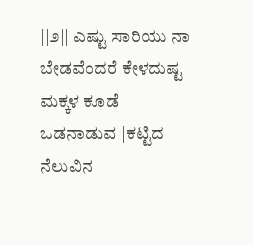||೨|| ಎಷ್ಟು ಸಾರಿಯು ನಾ ಬೇಡವೆಂದರೆ ಕೇಳದುಷ್ಟ ಮಕ್ಕಳ ಕೂಡೆ ಒಡನಾಡುವ |ಕಟ್ಟಿದ ನೆಲುವಿನ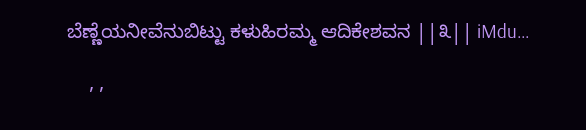ಬೆಣ್ಣೆಯನೀವೆನುಬಿಟ್ಟು ಕಳುಹಿರಮ್ಮ ಆದಿಕೇಶವನ ||೩|| iMdu…

    , ,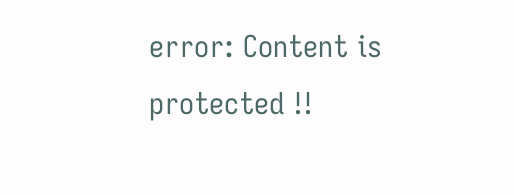error: Content is protected !!